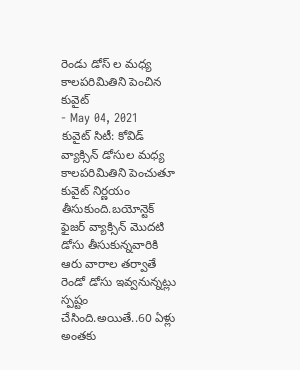రెండు డోస్ ల మధ్య కాలపరిమితిని పెంచిన కువైట్
- May 04, 2021
కువైట్ సిటీ: కోవిడ్ వ్యాక్సిన్ డోసుల మధ్య కాలపరిమితిని పెంచుతూ కువైట్ నిర్ణయం తీసుకుంది.బయోన్టెక్ ఫైజర్ వ్యాక్సిన్ మొదటి డోసు తీసుకున్నవారికి ఆరు వారాల తర్వాతే రెండో డోసు ఇవ్వనున్నట్లు స్పష్టం చేసింది.అయితే..60 ఏళ్లు అంతకు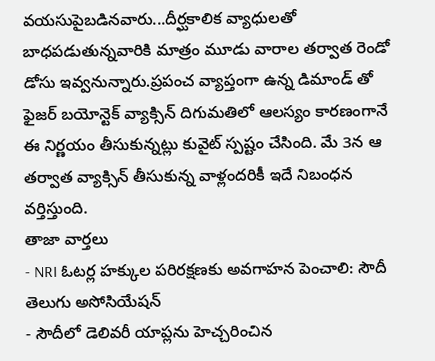వయసుపైబడినవారు...దీర్ఘకాలిక వ్యాధులతో బాధపడుతున్నవారికి మాత్రం మూడు వారాల తర్వాత రెండో డోసు ఇవ్వనున్నారు.ప్రపంచ వ్యాప్తంగా ఉన్న డిమాండ్ తో ఫైజర్ బయోన్టెక్ వ్యాక్సిన్ దిగుమతిలో ఆలస్యం కారణంగానే ఈ నిర్ణయం తీసుకున్నట్లు కువైట్ స్పష్టం చేసింది. మే 3న ఆ తర్వాత వ్యాక్సిన్ తీసుకున్న వాళ్లందరికీ ఇదే నిబంధన వర్తిస్తుంది.
తాజా వార్తలు
- NRI ఓటర్ల హక్కుల పరిరక్షణకు అవగాహన పెంచాలి: సౌదీ తెలుగు అసోసియేషన్
- సౌదీలో డెలివరీ యాప్లను హెచ్చరించిన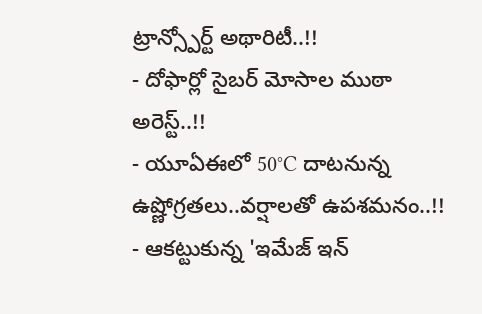ట్రాన్స్పోర్ట్ అథారిటీ..!!
- దోఫార్లో సైబర్ మోసాల ముఠా అరెస్ట్..!!
- యూఏఈలో 50°C దాటనున్న ఉష్ణోగ్రతలు..వర్షాలతో ఉపశమనం..!!
- ఆకట్టుకున్న 'ఇమేజ్ ఇన్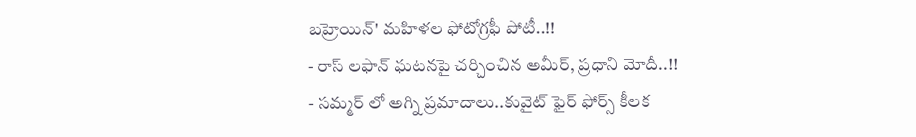బహ్రెయిన్' మహిళల ఫోటోగ్రఫీ పోటీ..!!
- రాస్ లఫాన్ ఘటనపై చర్చించిన అమీర్, ప్రధాని మోదీ..!!
- సమ్మర్ లో అగ్ని ప్రమాదాలు..కువైట్ ఫైర్ ఫోర్స్ కీలక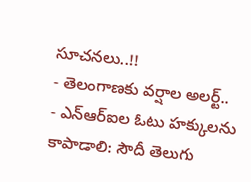సూచనలు..!!
- తెలంగాణకు వర్షాల అలర్ట్..
- ఎన్ఆర్ఐల ఓటు హక్కులను కాపాడాలి: సౌదీ తెలుగు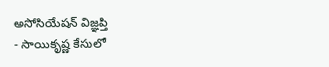అసోసియేషన్ విజ్ఞప్తి
- సాయికృష్ణ కేసులో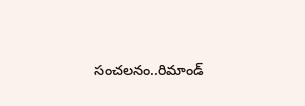సంచలనం..రిమాండ్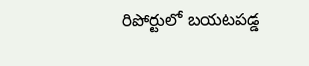రిపోర్టులో బయటపడ్డ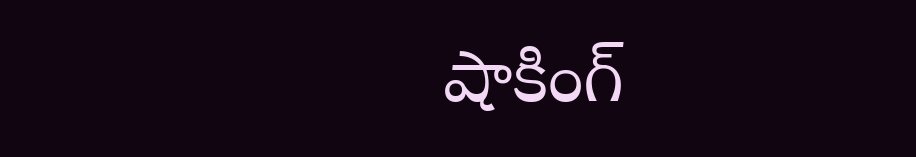షాకింగ్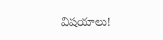విషయాలు!